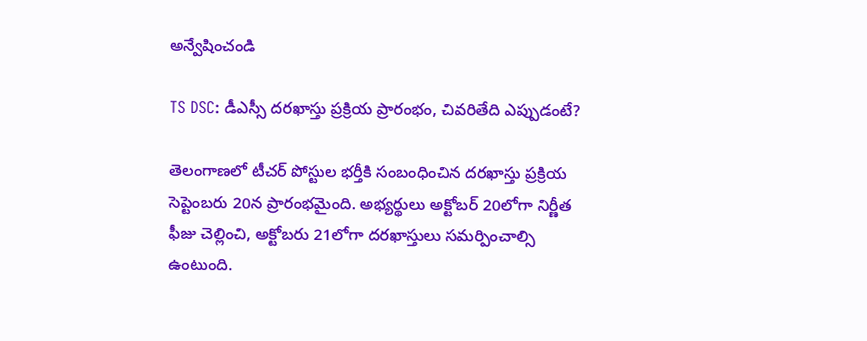అన్వేషించండి

TS DSC: డీఎస్సీ దరఖాస్తు ప్రక్రియ ప్రారంభం, చివరితేది ఎప్పుడంటే?

తెలంగాణలో టీచర్ పోస్టుల భర్తీకి సంబంధించిన దరఖాస్తు ప్రక్రియ సెప్టెంబరు 20న ప్రారంభమైంది. అభ్యర్థులు అక్టోబర్‌ 20లోగా నిర్ణీత ఫీజు చెల్లించి, అక్టోబరు 21లోగా దరఖాస్తులు సమర్పించాల్సి ఉంటుంది.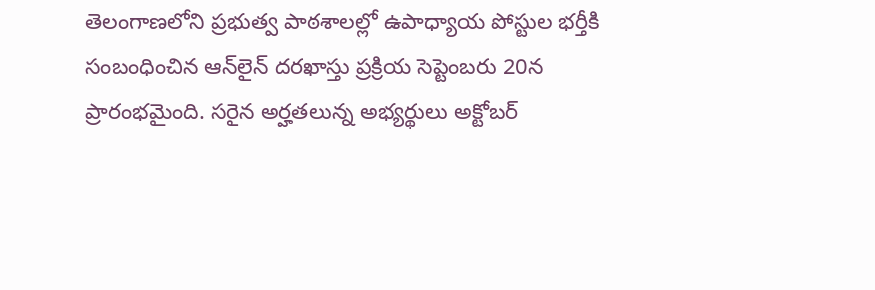తెలంగాణలోని ప్రభుత్వ పాఠశాలల్లో ఉపాధ్యాయ పోస్టుల భర్తీకి సంబంధించిన ఆన్‌లైన్ దరఖాస్తు ప్రక్రియ సెప్టెంబరు 20న ప్రారంభమైంది. సరైన అర్హతలున్న అభ్యర్థులు అక్టోబర్‌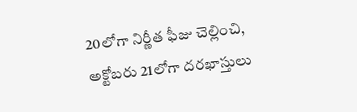20లోగా నిర్ణీత ఫీజు చెల్లించి, అక్టోబరు 21లోగా దరఖాస్తులు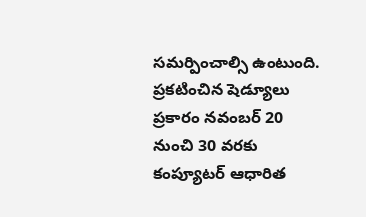సమర్పించాల్సి ఉంటుంది. ప్రకటించిన షెడ్యూలు ప్రకారం నవంబర్‌ 20 నుంచి 30 వరకు కంప్యూటర్‌ ఆధారిత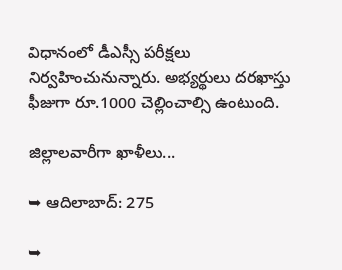విధానంలో డీఎస్సీ పరీక్షలు నిర్వహించునున్నారు. అభ్యర్థులు దరఖాస్తు ఫీజుగా రూ.1000 చెల్లించాల్సి ఉంటుంది.

జిల్లాలవారీగా ఖాళీలు...

➥ ఆదిలాబాద్: 275

➥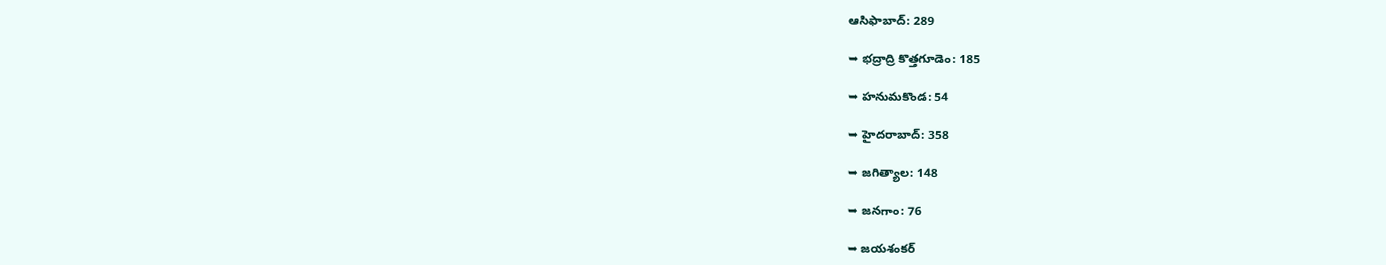ఆసిఫాబాద్: 289

➥ భద్రాద్రి కొత్తగూడెం: 185

➥ హనుమకొండ: 54

➥ హైదరాబాద్: 358

➥ జగిత్యాల: 148

➥ జనగాం: 76

➥ జయశంకర్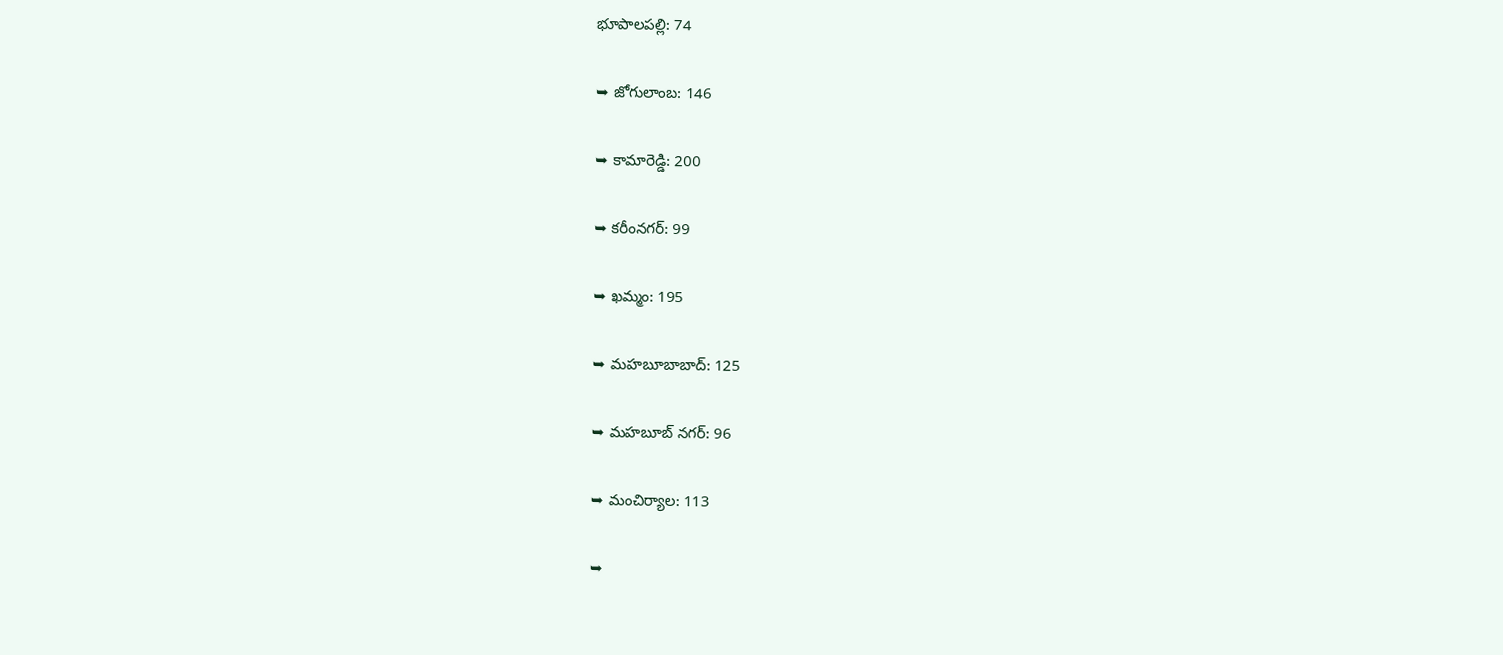భూపాలపల్లి: 74

➥ జోగులాంబ: 146

➥ కామారెడ్డి: 200

➥ కరీంనగర్: 99

➥ ఖమ్మం: 195

➥ మహబూబాబాద్: 125

➥ మహబూబ్ నగర్: 96

➥ మంచిర్యాల: 113

➥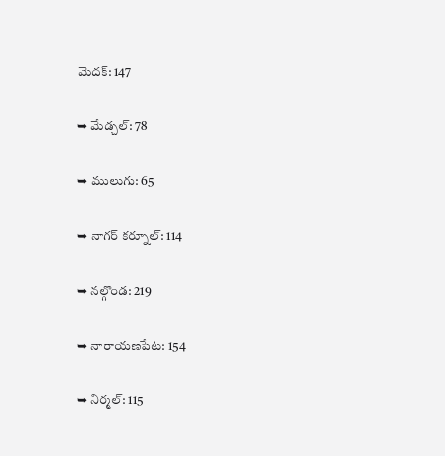మెదక్: 147

➥ మేడ్చల్: 78

➥ ములుగు: 65

➥ నాగర్ కర్నూల్: 114

➥ నల్గొండ: 219

➥ నారాయణపేట: 154

➥ నిర్మల్: 115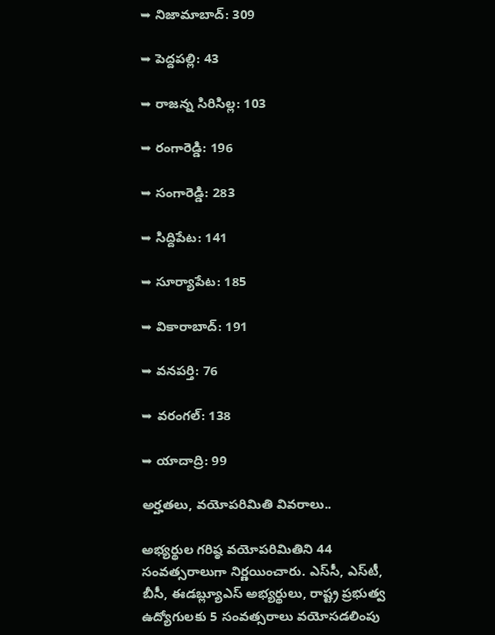➥ నిజామాబాద్: 309

➥ పెద్దపల్లి: 43

➥ రాజన్న సిరిసిల్ల: 103

➥ రంగారెడ్డి: 196

➥ సంగారెడ్డి: 283

➥ సిద్దిపేట: 141

➥ సూర్యాపేట: 185

➥ వికారాబాద్: 191

➥ వనపర్తి: 76

➥ వరంగల్: 138

➥ యాదాద్రి: 99

అర్హతలు, వయోపరిమితి వివరాలు..

అభ్యర్థుల గరిష్ఠ వయోపరిమితిని 44 సంవత్సరాలుగా నిర్ణయించారు. ఎస్‌సీ, ఎస్‌టీ, బీసీ, ఈడబ్ల్యూఎస్ అభ్యర్థులు, రాష్ట్ర ప్రభుత్వ ఉద్యోగులకు 5 సంవత్సరాలు వయోసడలింపు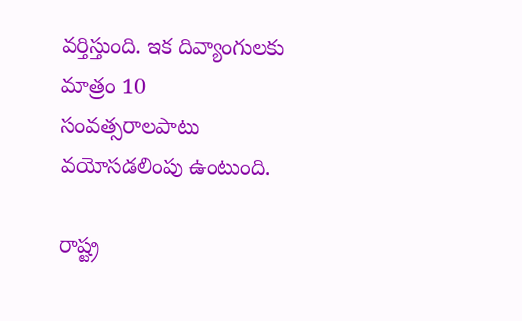వర్తిస్తుంది. ఇక దివ్యాంగులకు మాత్రం 10 సంవత్సరాలపాటు వయోసడలింపు ఉంటుంది.

రాష్ట్ర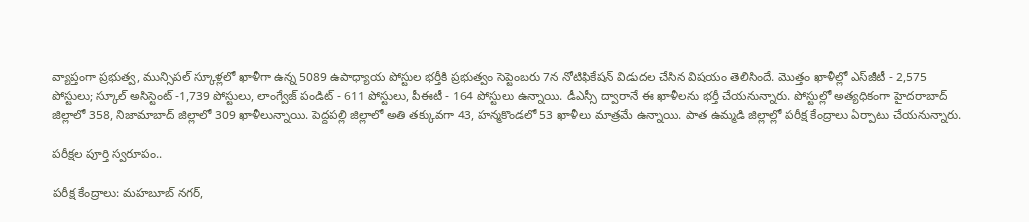వ్యాప్తంగా ప్రభుత్వ, మున్సిపల్‌ స్కూళ్లలో ఖాళీగా ఉన్న 5089 ఉపాధ్యాయ పోస్టుల భర్తీకి ప్రభుత్వం సెప్టెంబరు 7న నోటిఫికేషన్‌ విడుదల చేసిన విషయం తెలిసిందే. మొత్తం ఖాళీల్లో ఎస్‌జీటీ - 2,575 పోస్టులు; స్కూల్‌ అసిస్టెంట్‌ -1,739 పోస్టులు, లాంగ్వేజ్ పండిట్ - 611 పోస్టులు, పీఈటీ - 164 పోస్టులు ఉన్నాయి. డీఎస్సీ ద్వారానే ఈ ఖాళీలను భర్తీ చేయనున్నారు. పోస్టుల్లో అత్యధికంగా హైదరాబాద్ జిల్లాలో 358, నిజామాబాద్ జిల్లాలో 309 ఖాళీలున్నాయి. పెద్దపల్లి జిల్లాలో అతి తక్కువగా 43, హన్మకొండలో 53 ఖాళీలు మాత్రమే ఉన్నాయి. పాత ఉమ్మడి జిల్లాల్లో పరీక్ష కేంద్రాలు ఏర్పాటు చేయనున్నారు.

పరీక్షల పూర్తి స్వరూపం..

పరీక్ష కేంద్రాలు: మహబూబ్ నగర్,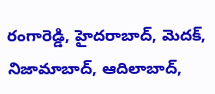రంగారెడ్డి, హైదరాబాద్, మెదక్, నిజామాబాద్, ఆదిలాబాద్,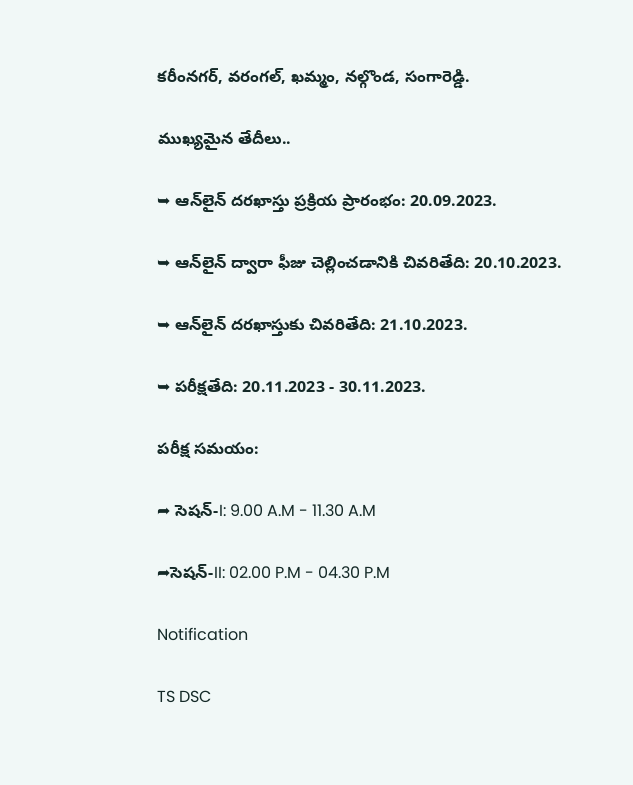కరీంనగర్, వరంగల్, ఖమ్మం, నల్గొండ, సంగారెడ్డి.

ముఖ్యమైన తేదీలు..

➥ ఆన్‌లైన్ దరఖాస్తు ప్రక్రియ ప్రారంభం: 20.09.2023.

➥ ఆన్‌లైన్ ద్వారా ఫీజు చెల్లించడానికి చివరితేది: 20.10.2023.

➥ ఆన్‌లైన్ దరఖాస్తుకు చివరితేది: 21.10.2023.

➥ పరీక్షతేది: 20.11.2023 - 30.11.2023.

పరీక్ష సమయం:

➦ సెషన్-I: 9.00 A.M - 11.30 A.M

➦సెషన్-II: 02.00 P.M - 04.30 P.M

Notification

TS DSC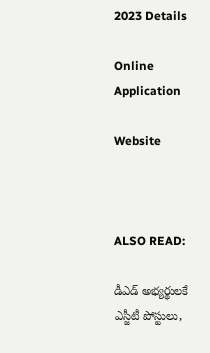2023 Details

Online Application

Website



ALSO READ:

డీఎడ్‌ అభ్యర్థులకే ఎస్జీటీ పోస్టులు,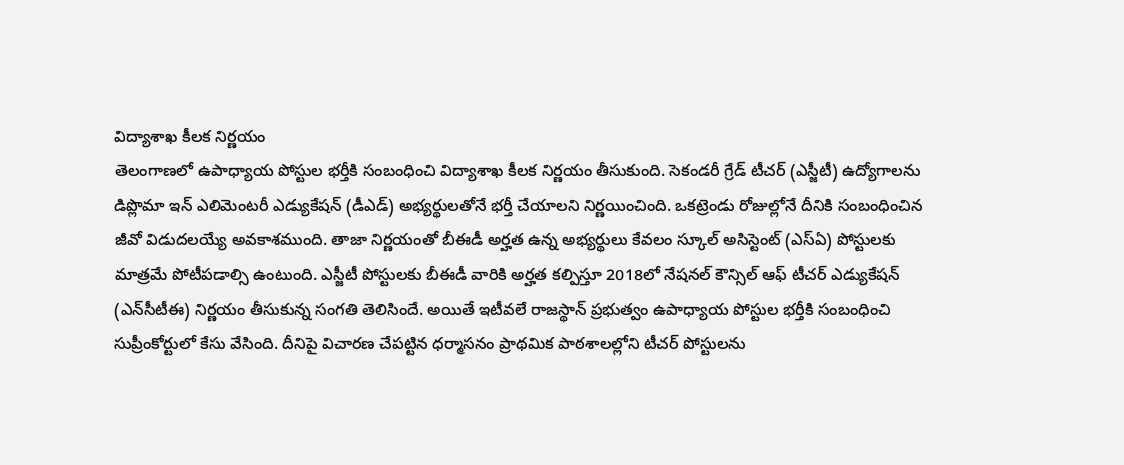విద్యాశాఖ కీల‌క నిర్ణయం
తెలంగాణలో ఉపాధ్యాయ పోస్టుల భర్తీకి సంబంధించి విద్యాశాఖ కీలక నిర్ణయం తీసుకుంది. సెకండరీ గ్రేడ్‌ టీచర్‌ (ఎస్జీటీ) ఉద్యోగాలను డిప్లొమా ఇన్‌ ఎలిమెంటరీ ఎడ్యుకేషన్‌ (డీఎడ్‌) అభ్యర్థులతోనే భర్తీ చేయాలని నిర్ణయించింది. ఒకట్రెండు రోజుల్లోనే దీనికి సంబంధించిన జీవో విడుదలయ్యే అవకాశముంది. తాజా నిర్ణయంతో బీఈడీ అర్హత ఉన్న అభ్యర్థులు కేవలం స్కూల్‌ అసిస్టెంట్‌ (ఎస్‌ఏ) పోస్టులకు మాత్రమే పోటీపడాల్సి ఉంటుంది. ఎస్జీటీ పోస్టులకు బీఈడీ వారికి అర్హత కల్పిస్తూ 2018లో నేషనల్‌ కౌన్సిల్‌ ఆఫ్‌ టీచర్‌ ఎడ్యుకేషన్‌ (ఎన్‌సీటీఈ) నిర్ణయం తీసుకున్న సంగతి తెలిసిందే. అయితే ఇటీవలే రాజస్థాన్ ప్రభుత్వం ఉపాధ్యాయ పోస్టుల భర్తీకి సంబంధించి సుప్రీంకోర్టులో కేసు వేసింది. దీనిపై విచారణ చేపట్టిన ధర్మాసనం ప్రాథమిక పాఠశాలల్లోని టీచర్ పోస్టులను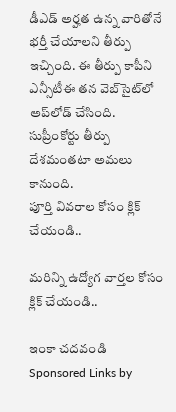డీఎడ్ అర్హత ఉన్న వారితోనే భర్తీ చేయాలని తీర్పు ఇచ్చింది. ఈ తీర్పు కాపీని ఎన్సీటీఈ తన వెబ్‌సైట్‌లో అప్‌లోడ్ చేసింది. సుప్రీంకోర్టు తీర్పు దేశమంతటా అమలు కానుంది.
పూర్తి వివరాల కోసం క్లిక్ చేయండి..

మరిన్ని ఉద్యోగ వార్తల కోసం క్లిక్ చేయండి..

ఇంకా చదవండి
Sponsored Links by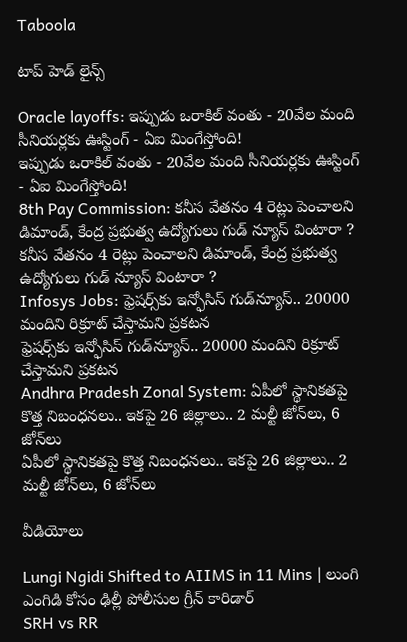Taboola

టాప్ హెడ్ లైన్స్

Oracle layoffs: ఇప్పుడు ఒరాకిల్ వంతు - 20వేల మంది సీనియర్లకు ఊస్టింగ్ - ఏఐ మింగేస్తోంది!
ఇప్పుడు ఒరాకిల్ వంతు - 20వేల మంది సీనియర్లకు ఊస్టింగ్ - ఏఐ మింగేస్తోంది!
8th Pay Commission: కనీస వేతనం 4 రెట్లు పెంచాలని డిమాండ్, కేంద్ర ప్రభుత్వ ఉద్యోగులు గుడ్ న్యూస్ వింటారా ?
కనీస వేతనం 4 రెట్లు పెంచాలని డిమాండ్, కేంద్ర ప్రభుత్వ ఉద్యోగులు గుడ్ న్యూస్ వింటారా ?
Infosys Jobs: ఫ్రెషర్స్‌కు ఇన్ఫోసిస్ గుడ్‌న్యూస్.. 20000 మందిని రిక్రూట్ చేస్తామని ప్రకటన
ఫ్రెషర్స్‌కు ఇన్ఫోసిస్ గుడ్‌న్యూస్.. 20000 మందిని రిక్రూట్ చేస్తామని ప్రకటన
Andhra Pradesh Zonal System: ఏపీలో స్థానికతపై కొత్త నిబంధనలు.. ఇకపై 26 జిల్లాలు.. 2 మల్టీ జోన్‌లు, 6 జోన్‌లు
ఏపీలో స్థానికతపై కొత్త నిబంధనలు.. ఇకపై 26 జిల్లాలు.. 2 మల్టీ జోన్‌లు, 6 జోన్‌లు

వీడియోలు

Lungi Ngidi Shifted to AIIMS in 11 Mins | లుంగి ఎంగిడి కోసం ఢిల్లీ పోలీసుల గ్రీన్ కారిడార్
SRH vs RR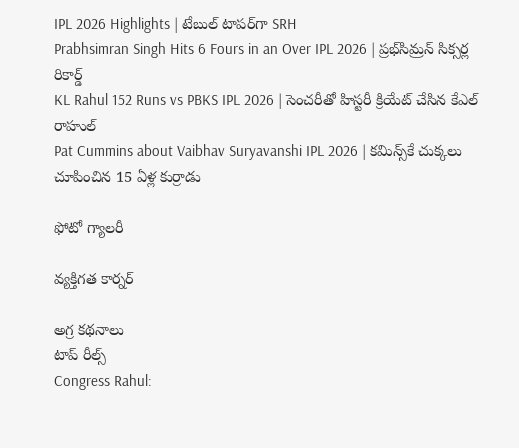IPL 2026 Highlights | టేబుల్ టాపర్‌గా SRH
Prabhsimran Singh Hits 6 Fours in an Over IPL 2026 | ప్రభ్‌సిమ్రన్ సిక్సర్ల రికార్డ్
KL Rahul 152 Runs vs PBKS IPL 2026 | సెంచరీతో హిస్టరీ క్రియేట్ చేసిన కేఎల్ రాహుల్
Pat Cummins about Vaibhav Suryavanshi IPL 2026 | కమిన్స్‌కే చుక్కలు చూపించిన 15 ఏళ్ల కుర్రాడు

ఫోటో గ్యాలరీ

వ్యక్తిగత కార్నర్

అగ్ర కథనాలు
టాప్ రీల్స్
Congress Rahul: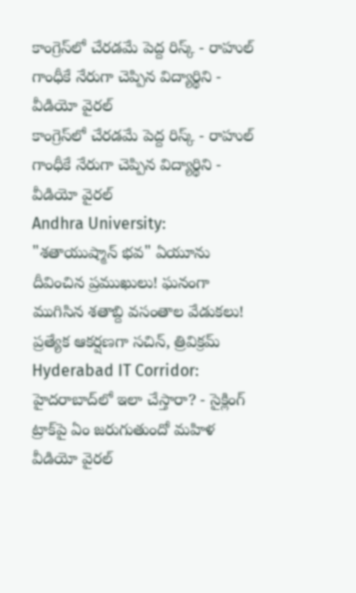కాంగ్రెస్‌లో చేరడమే పెద్ద రిస్క్ - రాహుల్ గాంధీకే నేరుగా చెప్పిన విద్యార్థిని - వీడియో వైరల్
కాంగ్రెస్‌లో చేరడమే పెద్ద రిస్క్ - రాహుల్ గాంధీకే నేరుగా చెప్పిన విద్యార్థిని - వీడియో వైరల్
Andhra University:
"శతాయుష్మాన్ భవ" ఏయూను దీవించిన ప్రముఖులు! ఘనంగా ముగిసిన శతాబ్ది వసంతాల వేడుకలు! ప్రత్యేక ఆకర్షణగా సచిన్, త్రివిక్రమ్
Hyderabad IT Corridor: హైదరాబాద్‌లో ఇలా చేస్తారా? - సైక్లింగ్ ట్రాక్‌పై ఏం జరుగుతుందో మహిళ వీడియో వైరల్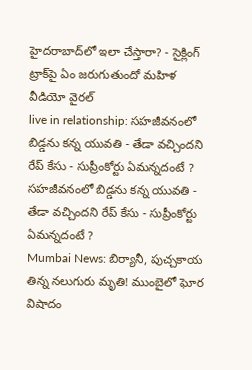హైదరాబాద్‌లో ఇలా చేస్తారా? - సైక్లింగ్ ట్రాక్‌పై ఏం జరుగుతుందో మహిళ వీడియో వైరల్
live in relationship: సహజీవనంలో బిడ్డను కన్న యువతి - తేడా వచ్చిందని రేప్ కేసు - సుప్రీంకోర్టు ఏమన్నదంటే ?
సహజీవనంలో బిడ్డను కన్న యువతి - తేడా వచ్చిందని రేప్ కేసు - సుప్రీంకోర్టు ఏమన్నదంటే ?
Mumbai News: బిర్యానీ, పుచ్చకాయ తిన్న నలుగురు మృతి! ముంబైలో ఘోర విషాదం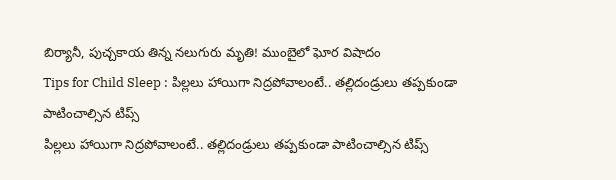బిర్యానీ, పుచ్చకాయ తిన్న నలుగురు మృతి! ముంబైలో ఘోర విషాదం
Tips for Child Sleep : పిల్లలు హాయిగా నిద్రపోవాలంటే.. తల్లిదండ్రులు తప్పకుండా పాటించాల్సిన టిప్స్
పిల్లలు హాయిగా నిద్రపోవాలంటే.. తల్లిదండ్రులు తప్పకుండా పాటించాల్సిన టిప్స్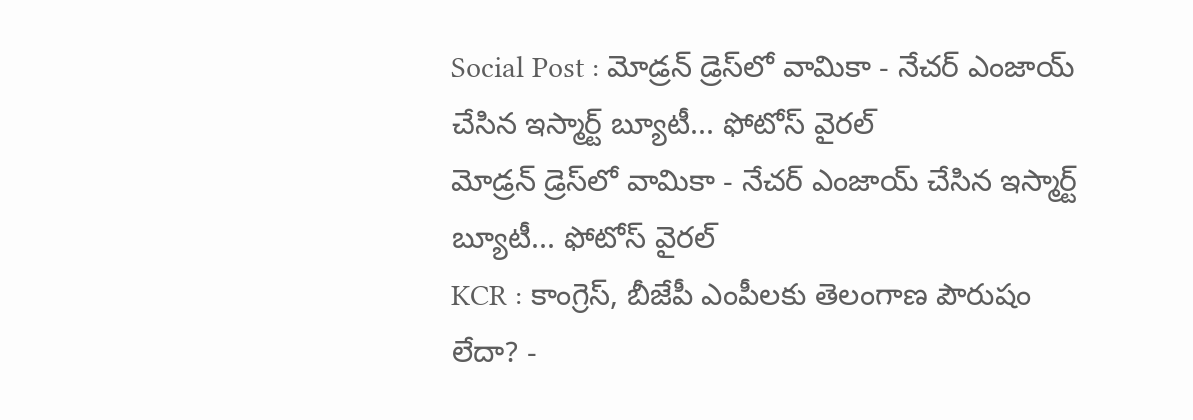Social Post : మోడ్రన్ డ్రెస్‌లో వామికా - నేచర్ ఎంజాయ్ చేసిన ఇస్మార్ట్ బ్యూటీ... ఫోటోస్ వైరల్
మోడ్రన్ డ్రెస్‌లో వామికా - నేచర్ ఎంజాయ్ చేసిన ఇస్మార్ట్ బ్యూటీ... ఫోటోస్ వైరల్
KCR : కాంగ్రెస్, బీజేపీ ఎంపీలకు తెలంగాణ పౌరుషం లేదా? -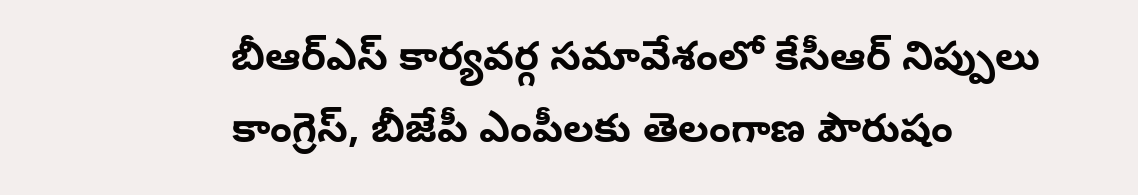బీఆర్ఎస్ కార్యవర్గ సమావేశంలో కేసీఆర్ నిప్పులు
కాంగ్రెస్, బీజేపీ ఎంపీలకు తెలంగాణ పౌరుషం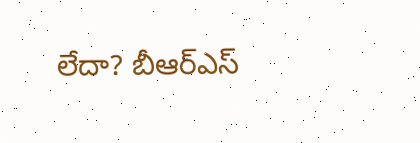లేదా? బీఆర్ఎస్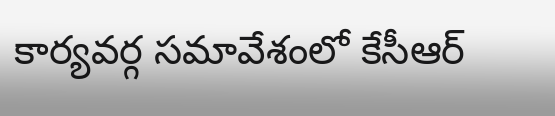కార్యవర్గ సమావేశంలో కేసీఆర్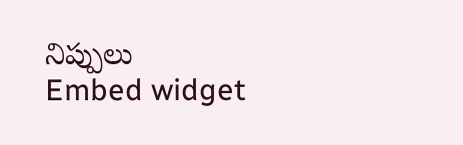నిప్పులు
Embed widget